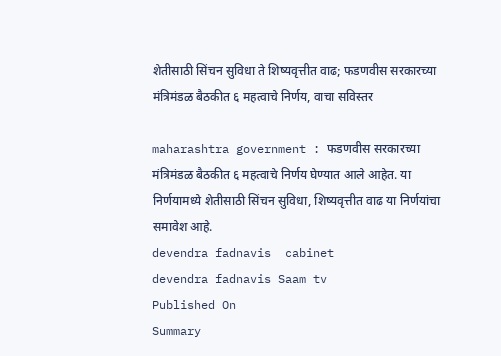शेतीसाठी सिंचन सुविधा ते शिष्यवृत्तीत वाढ; फडणवीस सरकारच्या मंत्रिमंडळ बैठकीत ६ महत्वाचे निर्णय, वाचा सविस्तर

maharashtra government : फडणवीस सरकारच्या मंत्रिमंडळ बैठकीत ६ महत्वाचे निर्णय घेण्यात आले आहेत. या निर्णयामध्ये शेतीसाठी सिंचन सुविधा, शिष्यवृत्तीत वाढ या निर्णयांचा समावेश आहे.
devendra fadnavis  cabinet
devendra fadnavis Saam tv
Published On
Summary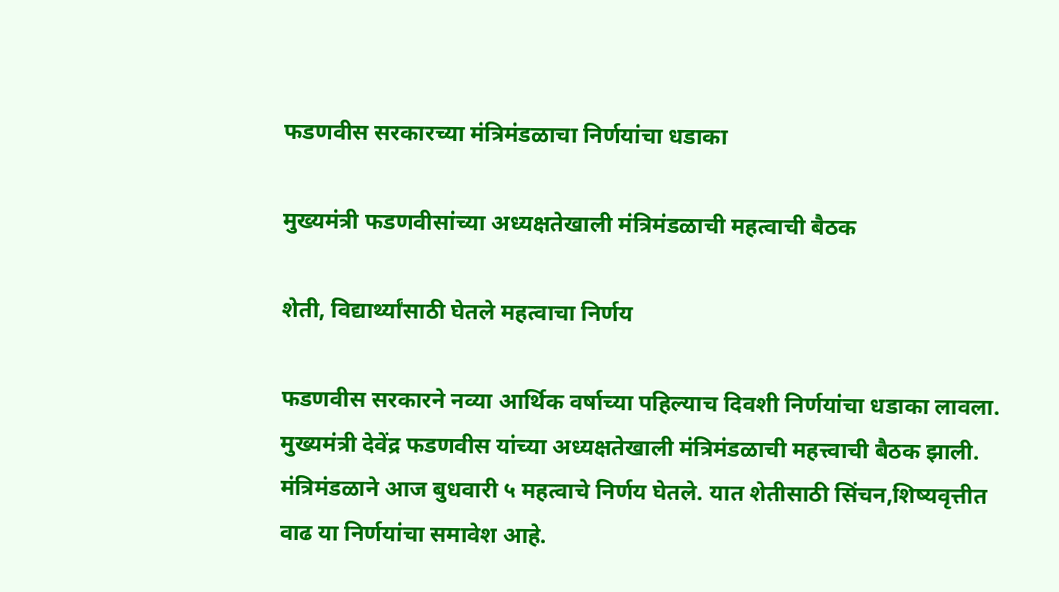फडणवीस सरकारच्या मंत्रिमंडळाचा निर्णयांचा धडाका

मुख्यमंत्री फडणवीसांच्या अध्यक्षतेखाली मंत्रिमंडळाची महत्वाची बैठक

शेती, विद्यार्थ्यांसाठी घेतले महत्वाचा निर्णय

फडणवीस सरकारने नव्या आर्थिक वर्षाच्या पहिल्याच दिवशी निर्णयांचा धडाका लावला. मुख्यमंत्री देवेंद्र फडणवीस यांच्या अध्यक्षतेखाली मंत्रिमंडळाची महत्त्वाची बैठक झाली. मंत्रिमंडळाने आज बुधवारी ५ महत्वाचे निर्णय घेतले. यात शेतीसाठी सिंचन,शिष्यवृत्तीत वाढ या निर्णयांचा समावेश आहे.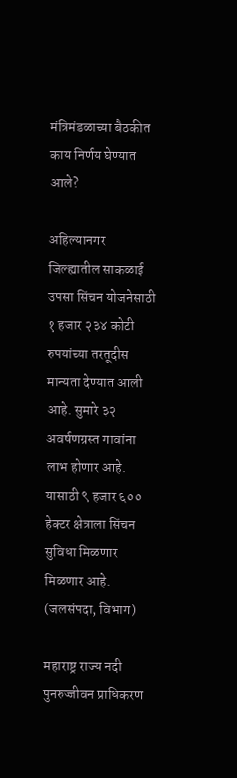मंत्रिमंडळाच्या बैठकीत काय निर्णय घेण्यात आले?

अहिल्यानगर जिल्ह्यातील साकळाई उपसा सिंचन योजनेसाठी १ हजार २३४ कोटी रुपयांच्या तरतूदीस मान्यता देण्यात आली आहे. सुमारे ३२ अवर्षणग्रस्त गावांना लाभ होणार आहे. यासाठी ९ हजार ६०० हेक्टर क्षेत्राला सिंचन सुविधा मिळणार मिळणार आहे. (जलसंपदा, विभाग)

महाराष्ट्र राज्य नदी पुनरुज्जीवन प्राधिकरण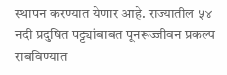स्थापन करण्यात येणार आहे. राज्यातील ५४ नदी प्रदुषित पट्ट्यांबाबत पूनरूज्जीवन प्रकल्प राबविण्यात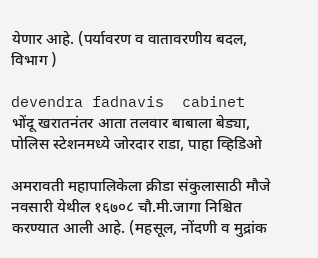येणार आहे. (पर्यावरण व वातावरणीय बदल, विभाग )

devendra fadnavis  cabinet
भोंदू खरातनंतर आता तलवार बाबाला बेड्या, पोलिस स्टेशनमध्ये जोरदार राडा, पाहा व्हिडिओ

अमरावती महापालिकेला क्रीडा संकुलासाठी मौजे नवसारी येथील १६७०८ चौ.मी.जागा निश्चित करण्यात आली आहे. (महसूल, नोंदणी व मुद्रांक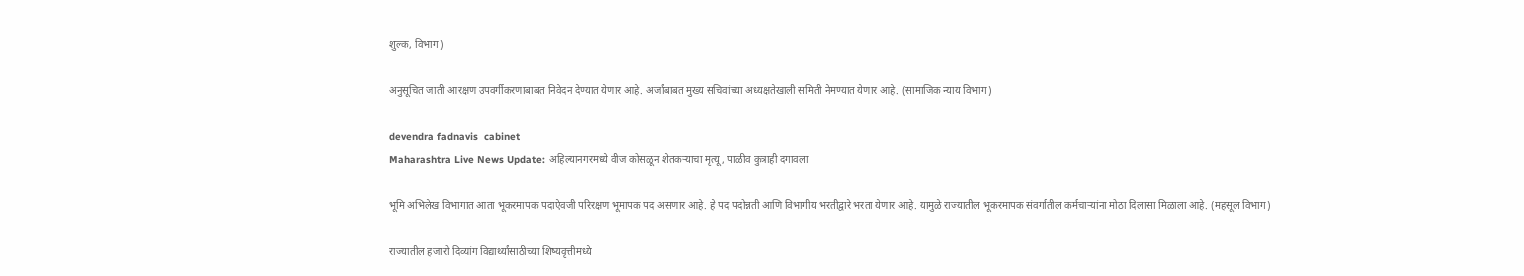शुल्क, विभाग)

अनुसूचित जाती आरक्षण उपवर्गीकरणाबाबत निवेदन देण्यात येणार आहे. अर्जांबाबत मुख्य सचिवांच्या अध्यक्षतेखाली समिती नेमण्यात येणार आहे. (सामाजिक न्याय विभाग)

devendra fadnavis  cabinet
Maharashtra Live News Update: अहिल्यानगरमध्ये वीज कोसळून शेतकऱ्याचा मृत्यू, पाळीव कुत्राही दगावला

भूमि अभिलेख विभागात आता भूकरमापक पदाऐवजी परिरक्षण भूमापक पद असणार आहे. हे पद पदोन्नती आणि विभागीय भरतीद्वारे भरता येणार आहे. यामुळे राज्यातील भूकरमापक संवर्गातील कर्मचाऱ्यांना मोठा दिलासा मिळाला आहे. (महसूल विभाग)

राज्यातील हजारो दिव्यांग विद्यार्थ्यांसाठीच्या शिष्यवृत्तीमध्ये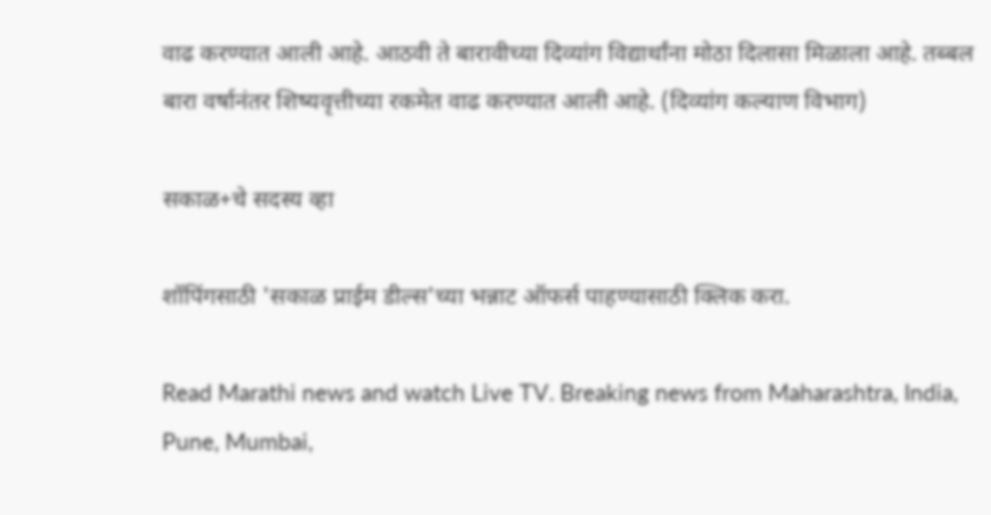वाढ करण्यात आली आहे. आठवी ते बारावीच्या दिव्यांग विद्यार्थांना मोठा दिलासा मिळाला आहे. तब्बल बारा वर्षानंतर शिष्यवृत्तीच्या रकमेत वाढ करण्यात आली आहे. (दिव्यांग कल्याण विभाग)

सकाळ+चे सदस्य व्हा

शॉपिंगसाठी 'सकाळ प्राईम डील्स'च्या भन्नाट ऑफर्स पाहण्यासाठी क्लिक करा.

Read Marathi news and watch Live TV. Breaking news from Maharashtra, India, Pune, Mumbai,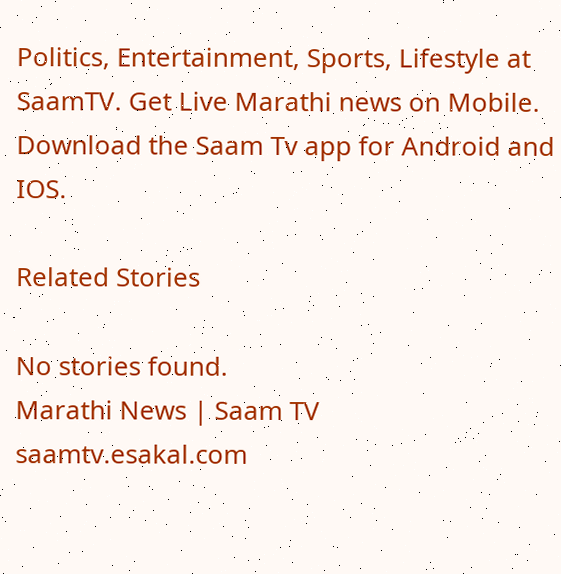Politics, Entertainment, Sports, Lifestyle at SaamTV. Get Live Marathi news on Mobile. Download the Saam Tv app for Android and IOS.

Related Stories

No stories found.
Marathi News | Saam TV
saamtv.esakal.com